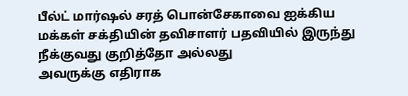பீல்ட் மார்ஷல் சரத் பொன்சேகாவை ஐக்கிய மக்கள் சக்தியின் தவிசாளர் பதவியில் இருந்து நீக்குவது குறித்தோ அல்லது
அவருக்கு எதிராக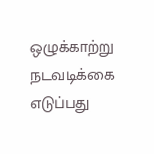ஒழுக்காற்று நடவடிக்கை எடுப்பது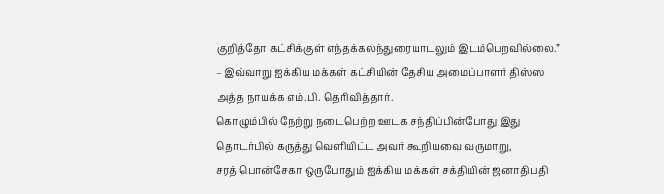குறித்தோ கட்சிக்குள் எந்தக்கலந்துரையாடலும் இடம்பெறவில்லை.”
– இவ்வாறு ஐக்கிய மக்கள் கட்சியின் தேசிய அமைப்பாளர் திஸ்ஸ அத்த நாயக்க எம்.பி. தெரிவித்தார்.
கொழும்பில் நேற்று நடைபெற்ற ஊடக சந்திப்பின்போது இது தொடர்பில் கருத்து வெளியிட்ட அவர் கூறியவை வருமாறு,
சரத் பொன்சேகா ஒருபோதும் ஐக்கிய மக்கள் சக்தியின் ஜனாதிபதி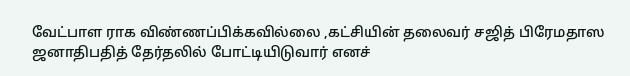வேட்பாள ராக விண்ணப்பிக்கவில்லை ,கட்சியின் தலைவர் சஜித் பிரேமதாஸ ஜனாதிபதித் தேர்தலில் போட்டியிடுவார் எனச்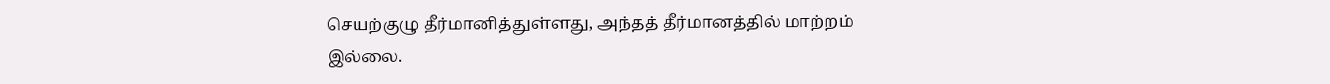செயற்குழு தீர்மானித்துள்ளது, அந்தத் தீர்மானத்தில் மாற்றம்
இல்லை.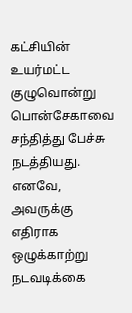கட்சியின் உயர்மட்ட குழுவொன்று பொன்சேகாவை சந்தித்து பேச்சு நடத்தியது. எனவே, அவருக்கு எதிராக ஒழுக்காற்று நடவடிக்கை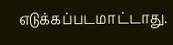எடுக்கப்படமாட்டாது.